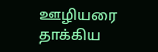ஊழியரை தாக்கிய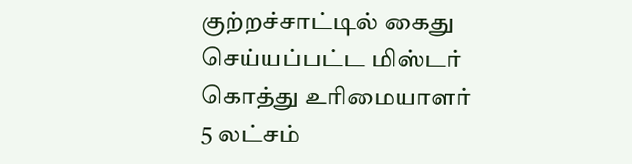குற்றச்சாட்டில் கைது செய்யப்பட்ட மிஸ்டர் கொத்து உரிமையாளர் 5 லட்சம்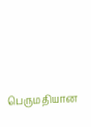பெருமதியான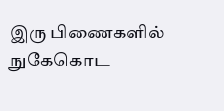இரு பிணைகளில் நுகேகொட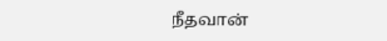நீதவான்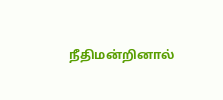நீதிமன்றினால்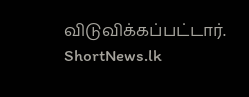விடுவிக்கப்பட்டார்.
ShortNews.lk